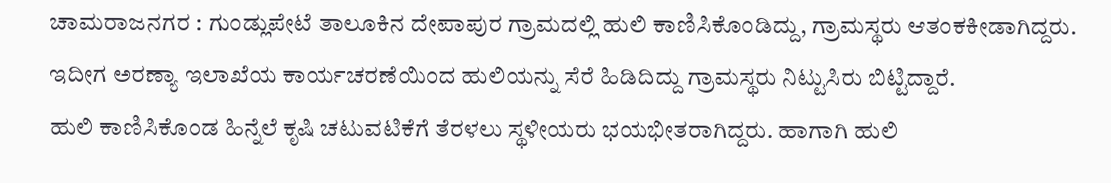ಚಾಮರಾಜನಗರ : ಗುಂಡ್ಲುಪೇಟೆ ತಾಲೂಕಿನ ದೇಪಾಪುರ ಗ್ರಾಮದಲ್ಲಿ ಹುಲಿ ಕಾಣಿಸಿಕೊಂಡಿದ್ದು, ಗ್ರಾಮಸ್ಥರು ಆತಂಕಕೀಡಾಗಿದ್ದರು. ಇದೀಗ ಅರಣ್ಯಾ ಇಲಾಖೆಯ ಕಾರ್ಯಚರಣೆಯಿಂದ ಹುಲಿಯನ್ನು ಸೆರೆ ಹಿಡಿದಿದ್ದು ಗ್ರಾಮಸ್ಥರು ನಿಟ್ಟುಸಿರು ಬಿಟ್ಟಿದ್ದಾರೆ.
ಹುಲಿ ಕಾಣಿಸಿಕೊಂಡ ಹಿನ್ನೆಲೆ ಕೃಷಿ ಚಟುವಟಿಕೆಗೆ ತೆರಳಲು ಸ್ಥಳೀಯರು ಭಯಭೀತರಾಗಿದ್ದರು. ಹಾಗಾಗಿ ಹುಲಿ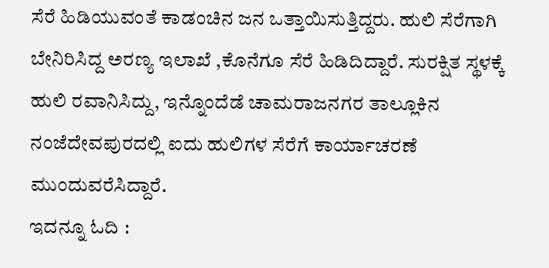ಸೆರೆ ಹಿಡಿಯುವಂತೆ ಕಾಡಂಚಿನ ಜನ ಒತ್ತಾಯಿಸುತ್ತಿದ್ದರು. ಹುಲಿ ಸೆರೆಗಾಗಿ ಬೇನಿರಿಸಿದ್ದ ಅರಣ್ಯ ಇಲಾಖೆ ,ಕೊನೆಗೂ ಸೆರೆ ಹಿಡಿದಿದ್ದಾರೆ. ಸುರಕ್ಷಿತ ಸ್ಥಳಕ್ಕೆ ಹುಲಿ ರವಾನಿಸಿದ್ದು, ಇನ್ನೊಂದೆಡೆ ಚಾಮರಾಜನಗರ ತಾಲ್ಲೂಕಿನ ನಂಜೆದೇವಪುರದಲ್ಲಿ ಐದು ಹುಲಿಗಳ ಸೆರೆಗೆ ಕಾರ್ಯಾಚರಣೆ ಮುಂದುವರೆಸಿದ್ದಾರೆ.
ಇದನ್ನೂ ಓದಿ :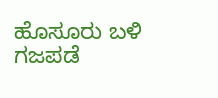ಹೊಸೂರು ಬಳಿ ಗಜಪಡೆ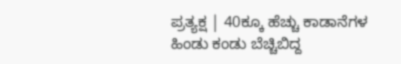ಪ್ರತ್ಯಕ್ಷ | 40ಕ್ಕೂ ಹೆಚ್ಚು ಕಾಡಾನೆಗಳ ಹಿಂಡು ಕಂಡು ಬೆಚ್ಚಿಬಿದ್ದ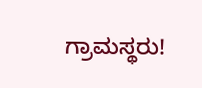ಗ್ರಾಮಸ್ಥರು!